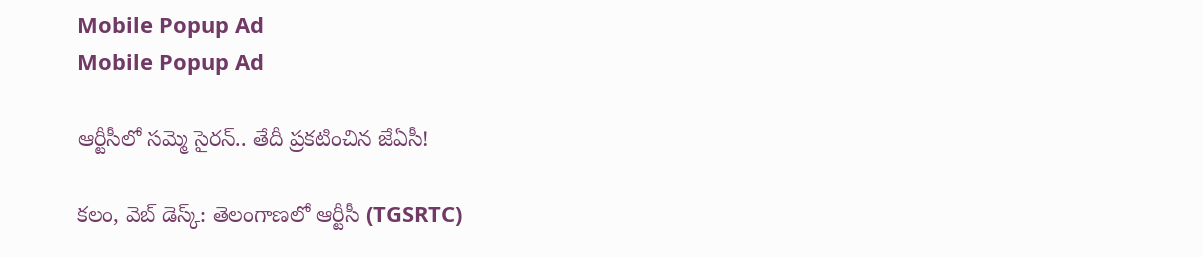Mobile Popup Ad
Mobile Popup Ad

ఆర్టీసీలో సమ్మె సైరన్.. తేదీ ప్ర‌క‌టించిన జేఏసీ!

క‌లం, వెబ్ డెస్క్‌: తెలంగాణ‌లో ఆర్టీసీ (TGSRTC)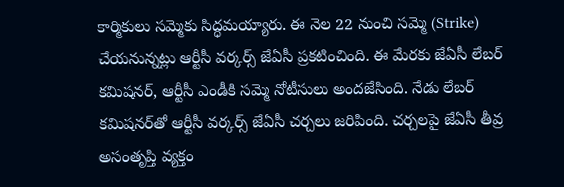కార్మికులు స‌మ్మెకు సిద్ధ‌మ‌య్యారు. ఈ నెల 22 నుంచి సమ్మె (Strike) చేయ‌నున్న‌ట్లు ఆర్టీసీ వర్కర్స్ జేఏసీ ప్ర‌క‌టించింది. ఈ మేర‌కు జేఏసీ లేబర్ కమిషనర్‌, ఆర్టీసీ ఎండీకి సమ్మె నోటీసులు అంద‌జేసింది. నేడు లేబ‌ర్ క‌మిష‌న‌ర్‌తో ఆర్టీసీ వర్కర్స్ జేఏసీ చ‌ర్చ‌లు జ‌రిపింది. చ‌ర్చ‌లపై జేఏసీ తీవ్ర అసంతృప్తి వ్య‌క్తం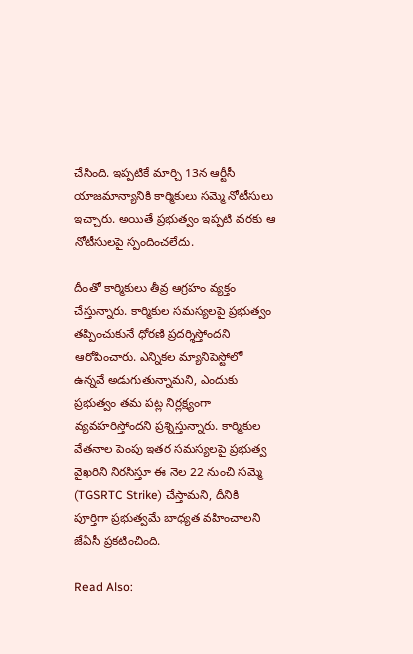చేసింది. ఇప్ప‌టికే మార్చి 13న ఆర్టీసీ యాజ‌మాన్యానికి కార్మికులు స‌మ్మె నోటీసులు ఇచ్చారు. అయితే ప్ర‌భుత్వం ఇప్ప‌టి వ‌ర‌కు ఆ నోటీసుల‌పై స్పందించ‌లేదు.

దీంతో కార్మికులు తీవ్ర ఆగ్ర‌హం వ్య‌క్తం చేస్తున్నారు. కార్మికుల స‌మ‌స్య‌ల‌పై ప్రభుత్వం త‌ప్పించుకునే ధోరణి ప్ర‌ద‌ర్శిస్తోందని ఆరోపించారు. ఎన్నిక‌ల మ్యానిపెస్టోలో ఉన్న‌వే అడుగుతున్నామ‌ని, ఎందుకు ప్ర‌భుత్వం త‌మ ప‌ట్ల నిర్ల‌క్ష్యంగా వ్య‌వ‌హ‌రిస్తోంద‌ని ప్ర‌శ్నిస్తున్నారు. కార్మికుల‌ వేతనాల పెంపు ఇతర స‌మ‌స్య‌ల‌పై ప్రభుత్వ వైఖరిని నిరసిస్తూ ఈ నెల 22 నుంచి సమ్మె (TGSRTC Strike) చేస్తామ‌ని, దీనికి పూర్తిగా ప్ర‌భుత్వ‌మే బాధ్య‌త వ‌హించాల‌ని జేఏసీ ప్ర‌క‌టించింది.

Read Also: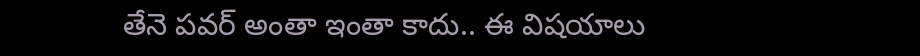తేనె పవర్ అంతా ఇంతా కాదు.. ఈ విషయాలు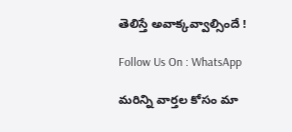తెలిస్తే అవాక్కవ్వాల్సిందే !

Follow Us On : WhatsApp

మ‌రిన్ని వార్త‌ల కోసం మా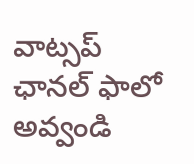వాట్స‌ప్ ఛాన‌ల్ ఫాలో అవ్వండి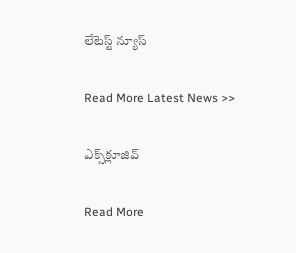లేటెస్ట్ న్యూస్‌

Read More Latest News >>

ఎక్స్‌క్లూజివ్‌

Read More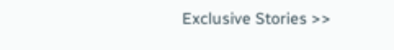Exclusive Stories >>